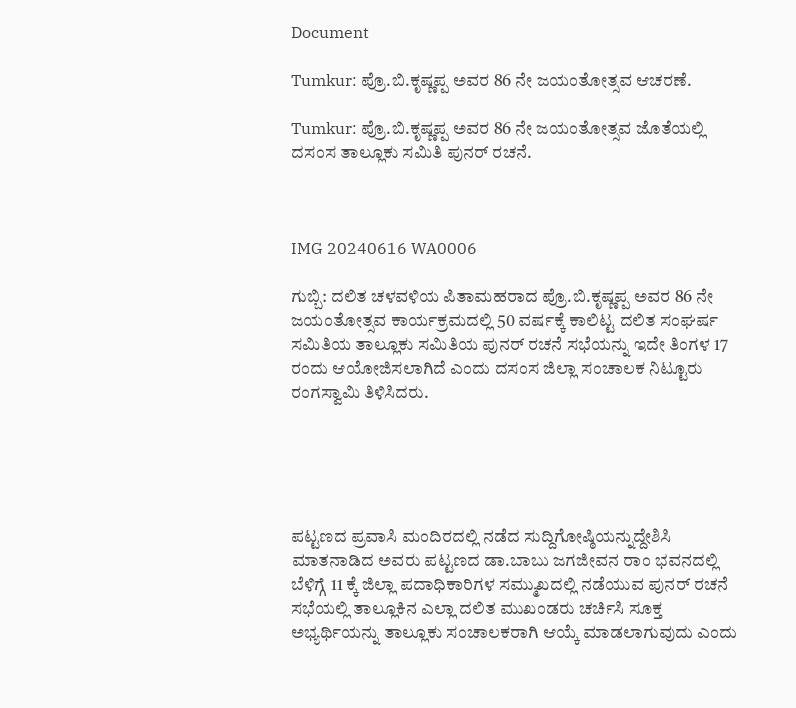Document

Tumkur: ಪ್ರೊ.ಬಿ.ಕೃಷ್ಣಪ್ಪ ಅವರ 86 ನೇ ಜಯಂತೋತ್ಸವ ಆಚರಣೆ.

Tumkur: ಪ್ರೊ.ಬಿ.ಕೃಷ್ಣಪ್ಪ ಅವರ 86 ನೇ ಜಯಂತೋತ್ಸವ ಜೊತೆಯಲ್ಲಿ ದಸಂಸ ತಾಲ್ಲೂಕು ಸಮಿತಿ ಪುನರ್ ರಚನೆ.



IMG 20240616 WA0006

ಗುಬ್ಬಿ: ದಲಿತ ಚಳವಳಿಯ ಪಿತಾಮಹರಾದ ಪ್ರೊ.ಬಿ.ಕೃಷ್ಣಪ್ಪ ಅವರ 86 ನೇ ಜಯಂತೋತ್ಸವ ಕಾರ್ಯಕ್ರಮದಲ್ಲಿ 50 ವರ್ಷಕ್ಕೆ ಕಾಲಿಟ್ಟ ದಲಿತ ಸಂಘರ್ಷ ಸಮಿತಿಯ ತಾಲ್ಲೂಕು ಸಮಿತಿಯ ಪುನರ್ ರಚನೆ ಸಭೆಯನ್ನು ಇದೇ ತಿಂಗಳ 17 ರಂದು ಆಯೋಜಿಸಲಾಗಿದೆ ಎಂದು ದಸಂಸ ಜಿಲ್ಲಾ ಸಂಚಾಲಕ ನಿಟ್ಟೂರು ರಂಗಸ್ವಾಮಿ ತಿಳಿಸಿದರು.





ಪಟ್ಟಣದ ಪ್ರವಾಸಿ ಮಂದಿರದಲ್ಲಿ ನಡೆದ ಸುದ್ದಿಗೋಷ್ಠಿಯನ್ನುದ್ದೇಶಿಸಿ ಮಾತನಾಡಿದ ಅವರು ಪಟ್ಟಣದ ಡಾ.ಬಾಬು ಜಗಜೀವನ ರಾಂ ಭವನದಲ್ಲಿ ಬೆಳಿಗ್ಗೆ 11 ಕ್ಕೆ ಜಿಲ್ಲಾ ಪದಾಧಿಕಾರಿಗಳ ಸಮ್ಮುಖದಲ್ಲಿ ನಡೆಯುವ ಪುನರ್ ರಚನೆ ಸಭೆಯಲ್ಲಿ ತಾಲ್ಲೂಕಿನ ಎಲ್ಲಾ ದಲಿತ ಮುಖಂಡರು ಚರ್ಚಿಸಿ ಸೂಕ್ತ ಅಭ್ಯರ್ಥಿಯನ್ನು ತಾಲ್ಲೂಕು ಸಂಚಾಲಕರಾಗಿ ಆಯ್ಕೆ ಮಾಡಲಾಗುವುದು ಎಂದು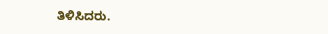ತಿಳಿಸಿದರು.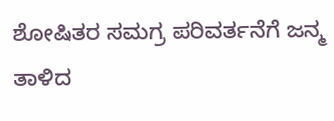ಶೋಷಿತರ ಸಮಗ್ರ ಪರಿವರ್ತನೆಗೆ ಜನ್ಮ ತಾಳಿದ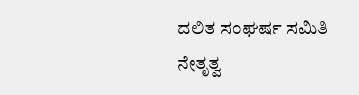ದಲಿತ ಸಂಘರ್ಷ ಸಮಿತಿ ನೇತೃತ್ವ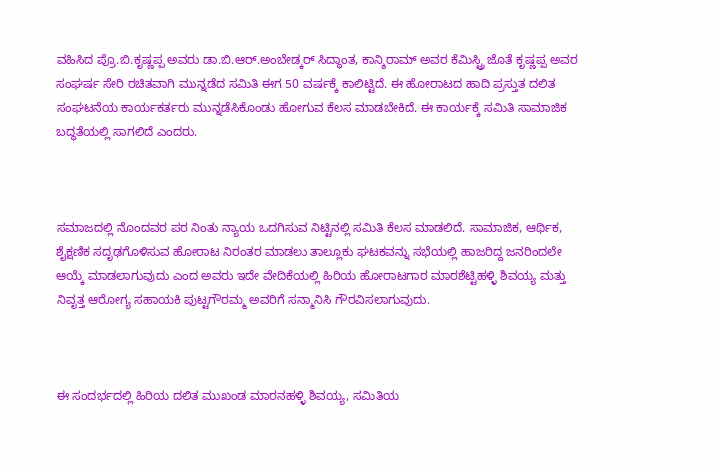ವಹಿಸಿದ ಪ್ರೊ.ಬಿ.ಕೃಷ್ಣಪ್ಪ ಅವರು ಡಾ.ಬಿ.ಆರ್.ಅಂಬೇಡ್ಕರ್ ಸಿದ್ಧಾಂತ, ಕಾನ್ಶಿರಾಮ್ ಅವರ ಕೆಮಿಸ್ಟ್ರಿ ಜೊತೆ ಕೃಷ್ಣಪ್ಪ ಅವರ ಸಂಘರ್ಷ ಸೇರಿ ರಚಿತವಾಗಿ ಮುನ್ನಡೆದ ಸಮಿತಿ ಈಗ 50 ವರ್ಷಕ್ಕೆ ಕಾಲಿಟ್ಟಿದೆ. ಈ ಹೋರಾಟದ ಹಾದಿ ಪ್ರಸ್ತುತ ದಲಿತ ಸಂಘಟನೆಯ ಕಾರ್ಯಕರ್ತರು ಮುನ್ನಡೆಸಿಕೊಂಡು ಹೋಗುವ ಕೆಲಸ ಮಾಡಬೇಕಿದೆ. ಈ ಕಾರ್ಯಕ್ಕೆ ಸಮಿತಿ ಸಾಮಾಜಿಕ ಬದ್ಧತೆಯಲ್ಲಿ ಸಾಗಲಿದೆ ಎಂದರು.



ಸಮಾಜದಲ್ಲಿ ನೊಂದವರ ಪರ ನಿಂತು ನ್ಯಾಯ ಒದಗಿಸುವ ನಿಟ್ಟಿನಲ್ಲಿ ಸಮಿತಿ ಕೆಲಸ ಮಾಡಲಿದೆ. ಸಾಮಾಜಿಕ, ಆರ್ಥಿಕ, ಶೈಕ್ಷಣಿಕ ಸದೃಢಗೊಳಿಸುವ ಹೋರಾಟ ನಿರಂತರ ಮಾಡಲು ತಾಲ್ಲೂಕು ಘಟಕವನ್ನು ಸಭೆಯಲ್ಲಿ ಹಾಜರಿದ್ದ ಜನರಿಂದಲೇ ಆಯ್ಕೆ ಮಾಡಲಾಗುವುದು ಎಂದ ಅವರು ಇದೇ ವೇದಿಕೆಯಲ್ಲಿ ಹಿರಿಯ ಹೋರಾಟಗಾರ ಮಾರಶೆಟ್ಟಿಹಳ್ಳಿ ಶಿವಯ್ಯ ಮತ್ತು ನಿವೃತ್ತ ಆರೋಗ್ಯ ಸಹಾಯಕಿ ಪುಟ್ಟಗೌರಮ್ಮ ಅವರಿಗೆ ಸನ್ಮಾನಿಸಿ ಗೌರವಿಸಲಾಗುವುದು.



ಈ ಸಂದರ್ಭದಲ್ಲಿ ಹಿರಿಯ ದಲಿತ ಮುಖಂಡ ಮಾರನಹಳ್ಳಿ ಶಿವಯ್ಯ, ಸಮಿತಿಯ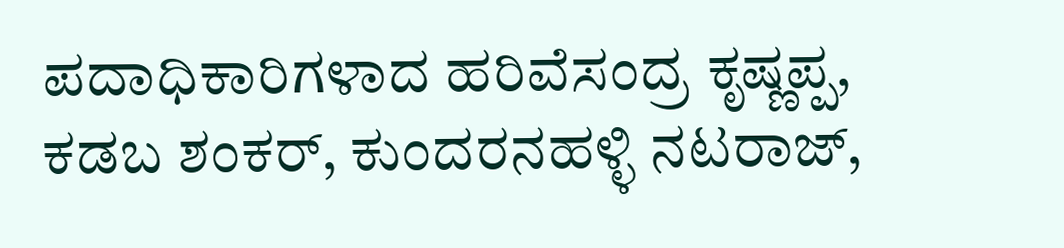ಪದಾಧಿಕಾರಿಗಳಾದ ಹರಿವೆಸಂದ್ರ ಕೃಷ್ಣಪ್ಪ, ಕಡಬ ಶಂಕರ್, ಕುಂದರನಹಳ್ಳಿ ನಟರಾಜ್,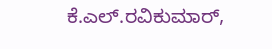ಕೆ.ಎಲ್.ರವಿಕುಮಾರ್,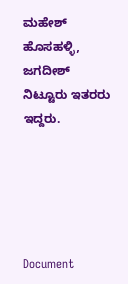ಮಹೇಶ್ ಹೊಸಹಳ್ಳಿ, ಜಗದೀಶ್ ನಿಟ್ಟೂರು ಇತರರು ಇದ್ದರು.





Document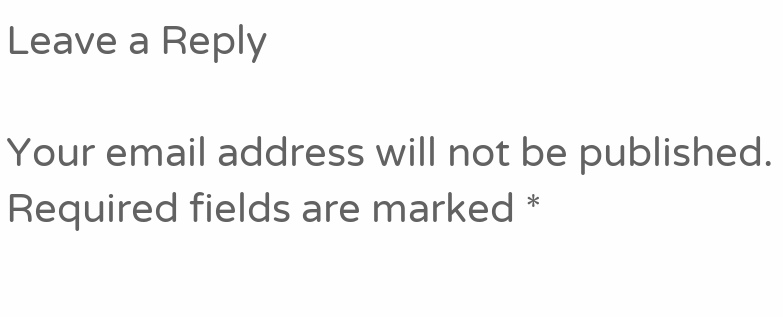Leave a Reply

Your email address will not be published. Required fields are marked *